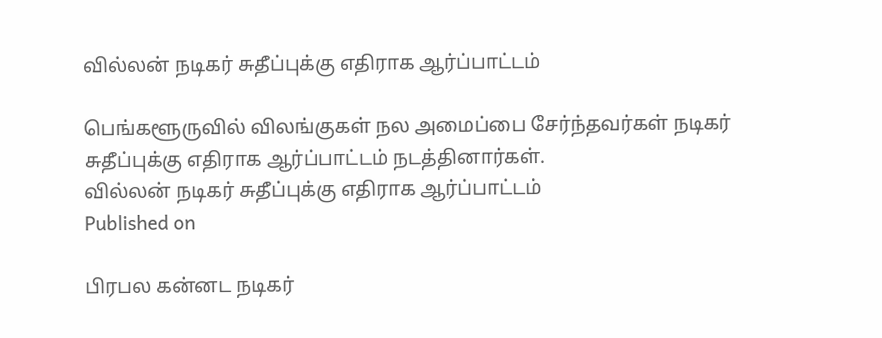வில்லன் நடிகர் சுதீப்புக்கு எதிராக ஆர்ப்பாட்டம்

பெங்களூருவில் விலங்குகள் நல அமைப்பை சேர்ந்தவர்கள் நடிகர் சுதீப்புக்கு எதிராக ஆர்ப்பாட்டம் நடத்தினார்கள்.
வில்லன் நடிகர் சுதீப்புக்கு எதிராக ஆர்ப்பாட்டம்
Published on

பிரபல கன்னட நடிகர்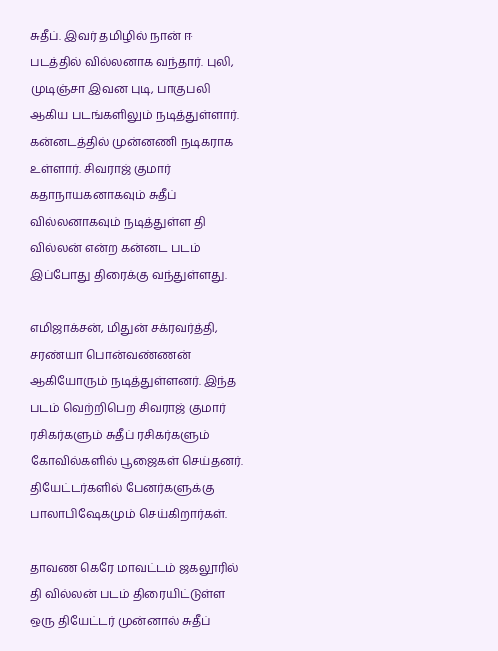சுதீப். இவர் தமிழில் நான் ஈ படத்தில் வில்லனாக வந்தார். புலி, முடிஞ்சா இவன புடி, பாகுபலி ஆகிய படங்களிலும் நடித்துள்ளார். கன்னடத்தில் முன்னணி நடிகராக உள்ளார். சிவராஜ் குமார் கதாநாயகனாகவும் சுதீப் வில்லனாகவும் நடித்துள்ள தி வில்லன் என்ற கன்னட படம் இப்போது திரைக்கு வந்துள்ளது.

எமிஜாக்சன், மிதுன் சக்ரவர்த்தி, சரண்யா பொன்வண்ணன் ஆகியோரும் நடித்துள்ளனர். இந்த படம் வெற்றிபெற சிவராஜ் குமார் ரசிகர்களும் சுதீப் ரசிகர்களும் கோவில்களில் பூஜைகள் செய்தனர். தியேட்டர்களில் பேனர்களுக்கு பாலாபிஷேகமும் செய்கிறார்கள்.

தாவண கெரே மாவட்டம் ஜகலூரில் தி வில்லன் படம் திரையிட்டுள்ள ஒரு தியேட்டர் முன்னால் சுதீப்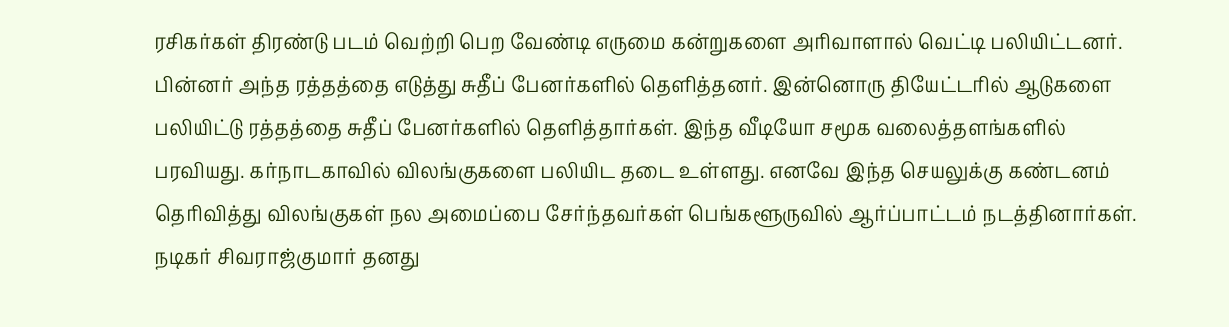ரசிகர்கள் திரண்டு படம் வெற்றி பெற வேண்டி எருமை கன்றுகளை அரிவாளால் வெட்டி பலியிட்டனர். பின்னர் அந்த ரத்தத்தை எடுத்து சுதீப் பேனர்களில் தெளித்தனர். இன்னொரு தியேட்டரில் ஆடுகளை பலியிட்டு ரத்தத்தை சுதீப் பேனர்களில் தெளித்தார்கள். இந்த வீடியோ சமூக வலைத்தளங்களில் பரவியது. கர்நாடகாவில் விலங்குகளை பலியிட தடை உள்ளது. எனவே இந்த செயலுக்கு கண்டனம் தெரிவித்து விலங்குகள் நல அமைப்பை சேர்ந்தவர்கள் பெங்களூருவில் ஆர்ப்பாட்டம் நடத்தினார்கள். நடிகர் சிவராஜ்குமார் தனது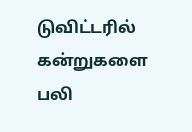டுவிட்டரில் கன்றுகளை பலி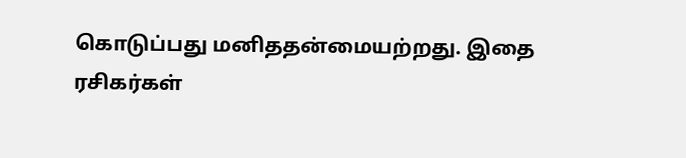கொடுப்பது மனிததன்மையற்றது. இதை ரசிகர்கள்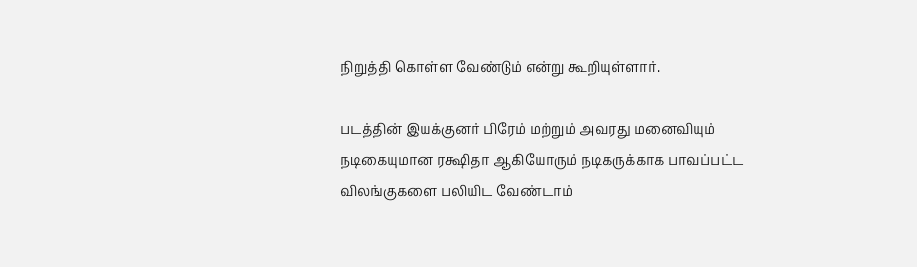நிறுத்தி கொள்ள வேண்டும் என்று கூறியுள்ளார்.

படத்தின் இயக்குனர் பிரேம் மற்றும் அவரது மனைவியும் நடிகையுமான ரக்ஷிதா ஆகியோரும் நடிகருக்காக பாவப்பட்ட விலங்குகளை பலியிட வேண்டாம்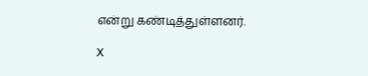என்று கண்டித்துள்ளனர்.

X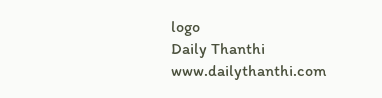logo
Daily Thanthi
www.dailythanthi.com